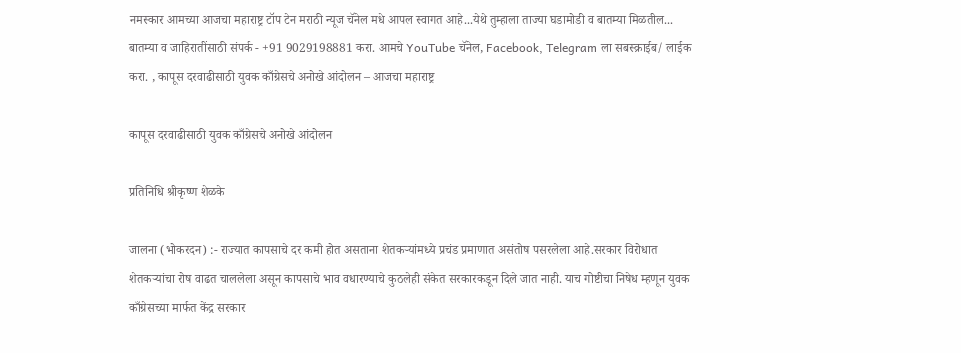नमस्कार आमच्या आजचा महाराष्ट्र टॉप टेन मराठी न्यूज चॅनेल मधे आपल स्वागत आहे...येथे तुम्हाला ताज्या घडामोडी व बातम्या मिळतील... बातम्या व जाहिरातींसाठी संपर्क - +91 9029198881 करा. आमचे YouTube चॅनेल, Facebook, Telegram ला सबस्क्राईब/ लाईक करा. , कापूस दरवाढीसाठी युवक काँग्रेसचे अनोखे आंदोलन – आजचा महाराष्ट्र

कापूस दरवाढीसाठी युवक काँग्रेसचे अनोखे आंदोलन

प्रतिनिधि श्रीकृष्ण शेळके

जालना (भोकरदन) :- राज्यात कापसाचे दर कमी होत असताना शेतकऱ्यांमध्ये प्रचंड प्रमाणात असंतोष पसरलेला आहे.सरकार विरोधात शेतकऱ्यांचा रोष वाढत चाललेला असून कापसाचे भाव वधारण्याचे कुठलेही संकेत सरकारकडून दिले जात नाही. याच गोष्टीचा निषेध म्हणून युवक काँग्रेसच्या मार्फत केंद्र सरकार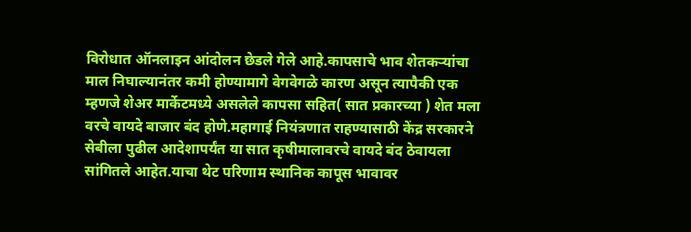विरोधात ऑनलाइन आंदोलन छेडले गेले आहे.कापसाचे भाव शेतकऱ्यांचा माल निघाल्यानंतर कमी होण्यामागे वेगवेगळे कारण असून त्यापैकी एक म्हणजे शेअर मार्केटमध्ये असलेले कापसा सहित( सात प्रकारच्या ) शेत मला वरचे वायदे बाजार बंद होणे.महागाई नियंत्रणात राहण्यासाठी केंद्र सरकारने सेबीला पुढील आदेशापर्यंत या सात कृषीमालावरचे वायदे बंद ठेवायला सांगितले आहेत.याचा थेट परिणाम स्थानिक कापूस भावावर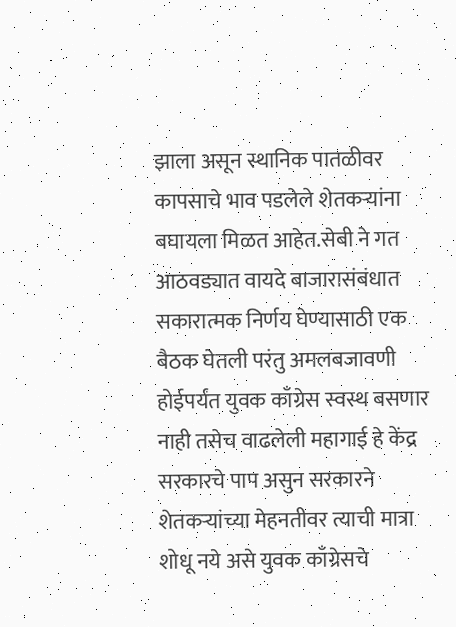झाला असून स्थानिक पातळीवर कापसाचे भाव पडलेले शेतकऱ्यांना बघायला मिळत आहेत.सेबी ने गत आठवड्यात वायदे बाजारासंबंधात सकारात्मक निर्णय घेण्यासाठी एक बैठक घेतली परंतु अमलबजावणी होईपर्यंत युवक काँग्रेस स्वस्थ बसणार नाही तसेच वाढलेली महागाई हे केंद्र सरकारचे पाप असुन सरकारने शेतकऱ्यांच्या मेहनतीवर त्याची मात्रा शोधू नये असे युवक काँग्रेसचे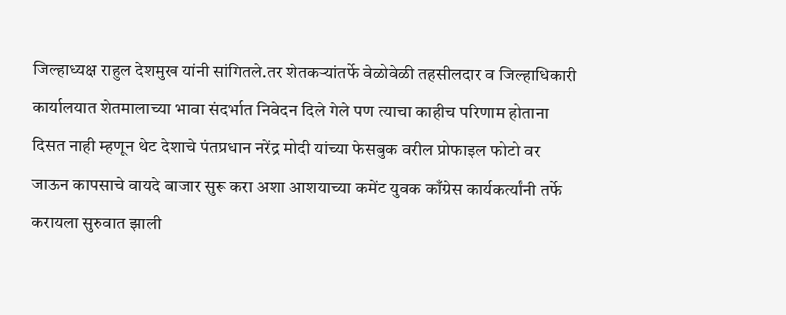जिल्हाध्यक्ष राहुल देशमुख यांनी सांगितले.तर शेतकऱ्यांतर्फे वेळोवेळी तहसीलदार व जिल्हाधिकारी कार्यालयात शेतमालाच्या भावा संदर्भात निवेदन दिले गेले पण त्याचा काहीच परिणाम होताना दिसत नाही म्हणून थेट देशाचे पंतप्रधान नरेंद्र मोदी यांच्या फेसबुक वरील प्रोफाइल फोटो वर जाऊन कापसाचे वायदे बाजार सुरू करा अशा आशयाच्या कमेंट युवक काँग्रेस कार्यकर्त्यांनी तर्फे करायला सुरुवात झाली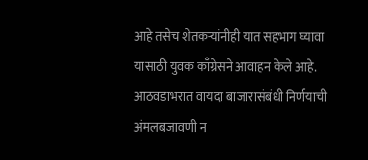आहे तसेच शेतकऱ्यांनीही यात सहभाग घ्यावा यासाठी युवक काँग्रेसने आवाहन केले आहे. आठवडाभरात वायदा बाजारासंबंधी निर्णयाची अंमलबजावणी न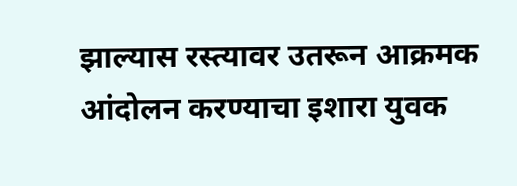झाल्यास रस्त्यावर उतरून आक्रमक आंदोलन करण्याचा इशारा युवक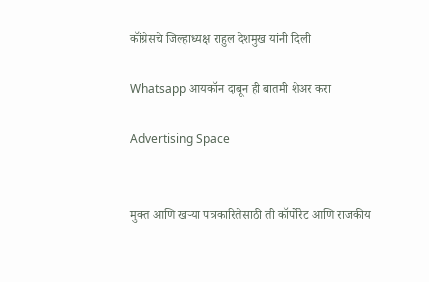कॉंग्रेसचे जिल्हाध्यक्ष राहुल देशमुख यांनी दिली

Whatsapp आयकॉन दाबून ही बातमी शेअर करा

Advertising Space


मुक्त आणि खऱ्या पत्रकारितेसाठी ती कॉर्पोरेट आणि राजकीय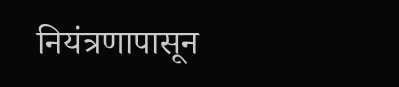नियंत्रणापासून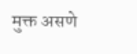मुक्त असणे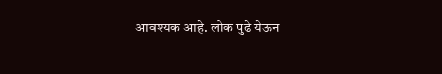आवश्यक आहे. लोक पुढे येऊन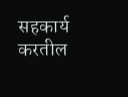सहकार्य करतील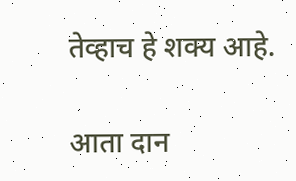तेव्हाच हे शक्य आहे.

आता दान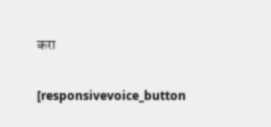करा

[responsivevoice_button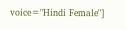voice="Hindi Female"]